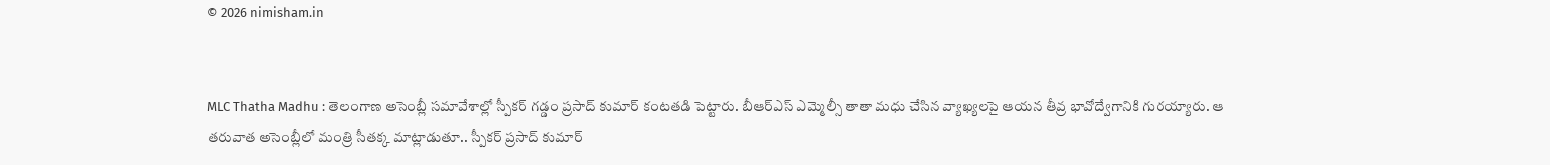© 2026 nimisham.in


MLC Thatha Madhu : తెలంగాణ అసెంబ్లీ సమావేశాల్లో స్పీకర్ గడ్డం ప్రసాద్ కుమార్ కంటతడి పెట్టారు. బీఆర్ఎస్ ఎమ్మెల్సీ తాతా మధు చేసిన వ్యాఖ్యలపై ఆయన తీవ్ర భావోద్వేగానికి గురయ్యారు. ఆ తరువాత అసెంబ్లీలో మంత్రి సీతక్క మాట్లాడుతూ.. స్పీకర్ ప్రసాద్ కుమార్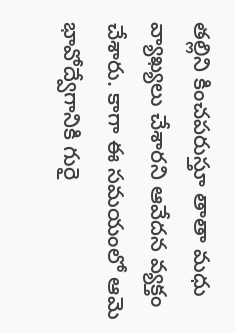తల్లిని కించపరుస్తూ తాతా మధు వ్యాఖ్యలు చేశారని ఆవేదన వ్యక్తం చేశారు. కాగా ఈ సమయంలో ఆమె భావోద్వేగానికి గురై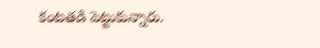కంటతడి పెట్టుకున్నారు.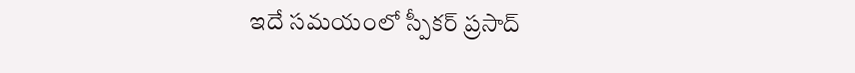ఇదే సమయంలో స్పీకర్ ప్రసాద్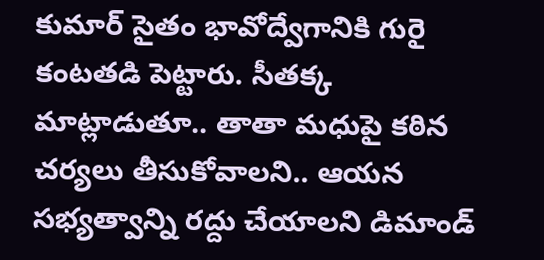కుమార్ సైతం భావోద్వేగానికి గురై కంటతడి పెట్టారు. సీతక్క మాట్లాడుతూ.. తాతా మధుపై కఠిన చర్యలు తీసుకోవాలని.. ఆయన సభ్యత్వాన్ని రద్దు చేయాలని డిమాండ్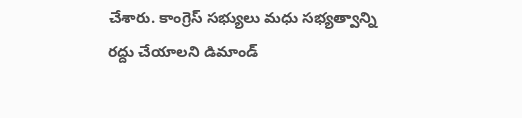చేశారు. కాంగ్రెస్ సభ్యులు మధు సభ్యత్వాన్ని రద్దు చేయాలని డిమాండ్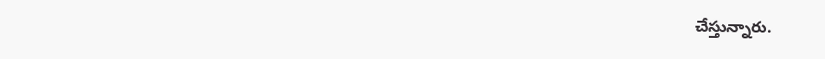చేస్తున్నారు.